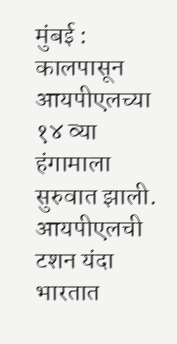मुंबई : कालपासून आयपीएलच्या १४ व्या हंगामाला सुरुवात झाली. आयपीएलची टशन यंदा भारतात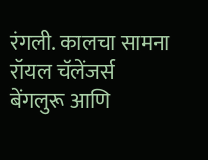रंगली. कालचा सामना रॉयल चॅलेंजर्स बेंगलुरू आणि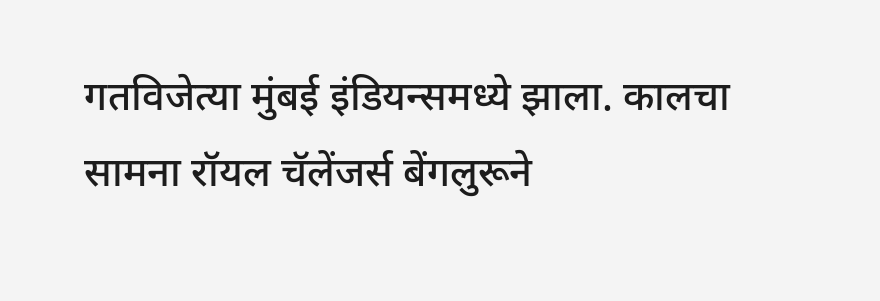गतविजेत्या मुंबई इंडियन्समध्ये झाला. कालचा सामना रॉयल चॅलेंजर्स बेंगलुरूने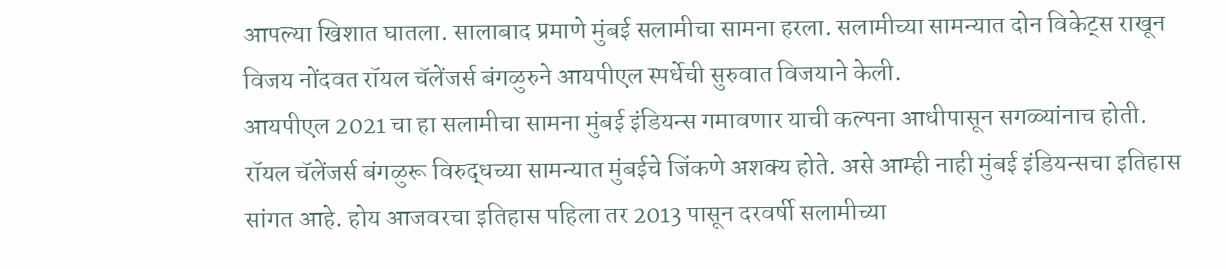आपल्या खिशात घातला. सालाबाद प्रमाणे मुंबई सलामीचा सामना हरला. सलामीच्या सामन्यात दोन विकेट्स राखून विजय नोंदवत रॉयल चॅलेंजर्स बंगळुरुने आयपीएल स्पर्धेची सुरुवात विजयाने केली.
आयपीएल 2021 चा हा सलामीचा सामना मुंबई इंडियन्स गमावणार याची कल्पना आधीपासून सगळ्यांनाच होती. रॉयल चॅलेंजर्स बंगळुरू विरुद्धच्या सामन्यात मुंबईचे जिंकणे अशक्य होते. असे आम्ही नाही मुंबई इंडियन्सचा इतिहास सांगत आहे. होय आजवरचा इतिहास पहिला तर 2013 पासून दरवर्षी सलामीच्या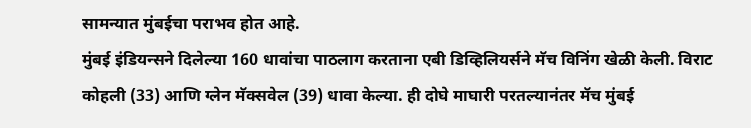सामन्यात मुंबईचा पराभव होत आहे.
मुंबई इंडियन्सने दिलेल्या 160 धावांचा पाठलाग करताना एबी डिव्हिलियर्सने मॅच विनिंग खेळी केली. विराट कोहली (33) आणि ग्लेन मॅक्सवेल (39) धावा केल्या. ही दोघे माघारी परतल्यानंतर मॅच मुंबई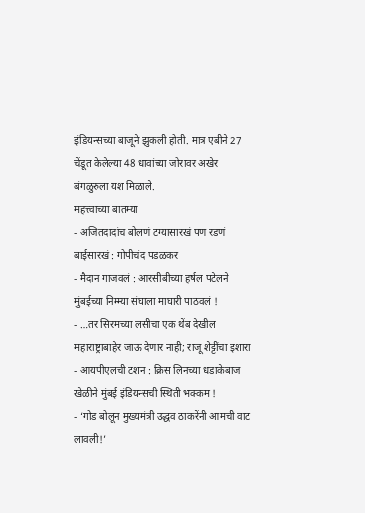इंडियन्सच्या बाजूने झुकली होती. मात्र एबीने 27 चेंडूत केलेल्या 48 धावांच्या जोरावर अखेर बंगळुरुला यश मिळाले.
महत्त्वाच्या बातम्या
- अजितदादांच बोलणं टग्यासारखं पण रडणं बाईसारखं : गोपीचंद पडळकर
- मैदान गाजवलं : आरसीबीच्या हर्षल पटेलने मुंबईच्या निम्म्या संघाला माघारी पाठवलं !
- …तर सिरमच्या लसीचा एक थेंब देखील महाराष्ट्राबाहेर जाऊ देणार नाही; राजू शेट्टींचा इशारा
- आयपीएलची टशन : क्रिस लिनच्या धडाकेबाज खेळीने मुंबई इंडियन्सची स्थिती भक्कम !
- ‘गोड बोलून मुख्यमंत्री उद्धव ठाकरेंनी आमची वाट लावली!’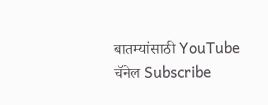बातम्यांसाठी YouTube चॅनेल Subscribe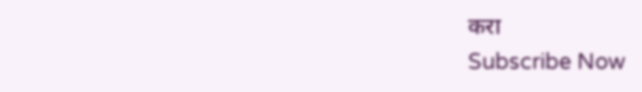करा
Subscribe Now